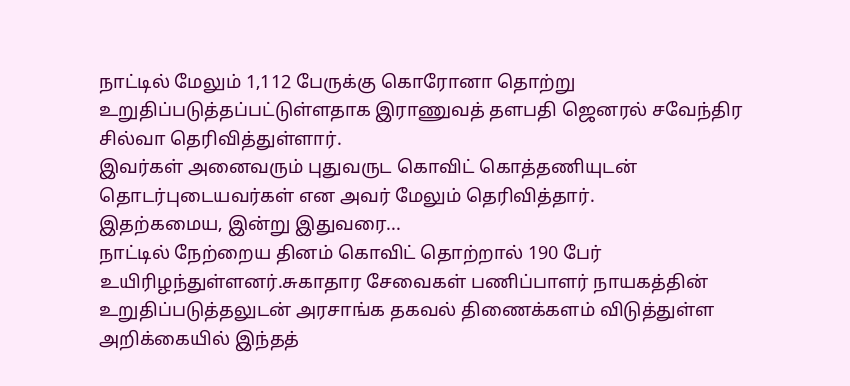நாட்டில் மேலும் 1,112 பேருக்கு கொரோனா தொற்று உறுதிப்படுத்தப்பட்டுள்ளதாக இராணுவத் தளபதி ஜெனரல் சவேந்திர சில்வா தெரிவித்துள்ளார்.
இவர்கள் அனைவரும் புதுவருட கொவிட் கொத்தணியுடன் தொடர்புடையவர்கள் என அவர் மேலும் தெரிவித்தார்.
இதற்கமைய, இன்று இதுவரை...
நாட்டில் நேற்றைய தினம் கொவிட் தொற்றால் 190 பேர் உயிரிழந்துள்ளனர்.சுகாதார சேவைகள் பணிப்பாளர் நாயகத்தின் உறுதிப்படுத்தலுடன் அரசாங்க தகவல் திணைக்களம் விடுத்துள்ள அறிக்கையில் இந்தத்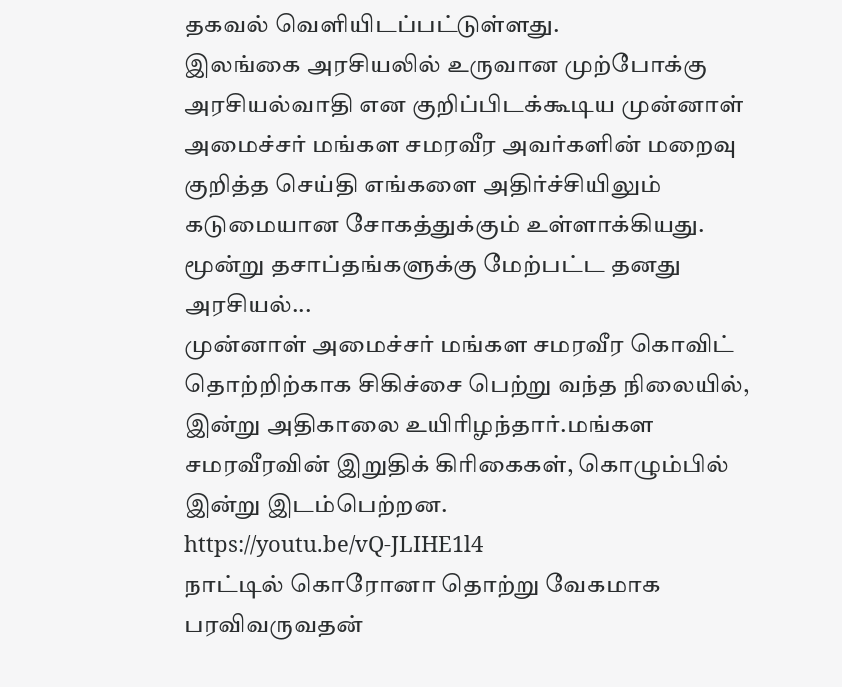தகவல் வெளியிடப்பட்டுள்ளது.
இலங்கை அரசியலில் உருவான முற்போக்கு அரசியல்வாதி என குறிப்பிடக்கூடிய முன்னாள் அமைச்சர் மங்கள சமரவீர அவர்களின் மறைவு குறித்த செய்தி எங்களை அதிர்ச்சியிலும் கடுமையான சோகத்துக்கும் உள்ளாக்கியது.
மூன்று தசாப்தங்களுக்கு மேற்பட்ட தனது அரசியல்...
முன்னாள் அமைச்சர் மங்கள சமரவீர கொவிட் தொற்றிற்காக சிகிச்சை பெற்று வந்த நிலையில், இன்று அதிகாலை உயிரிழந்தார்.மங்கள சமரவீரவின் இறுதிக் கிரிகைகள், கொழும்பில் இன்று இடம்பெற்றன.
https://youtu.be/vQ-JLIHE1l4
நாட்டில் கொரோனா தொற்று வேகமாக பரவிவருவதன்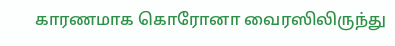காரணமாக கொரோனா வைரஸிலிருந்து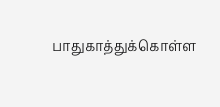பாதுகாத்துக்கொள்ள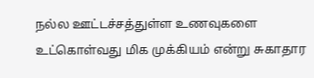நல்ல ஊட்டச்சத்துள்ள உணவுகளை உட்கொள்வது மிக முக்கியம் என்று சுகாதார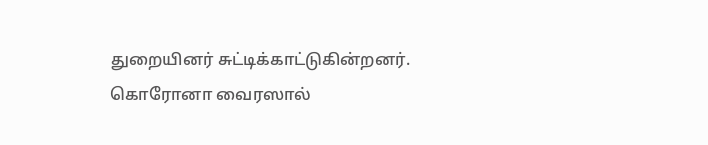துறையினர் சுட்டிக்காட்டுகின்றனர். கொரோனா வைரஸால்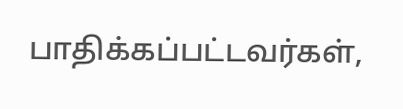பாதிக்கப்பட்டவர்கள்,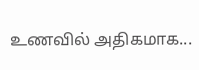உணவில் அதிகமாக...